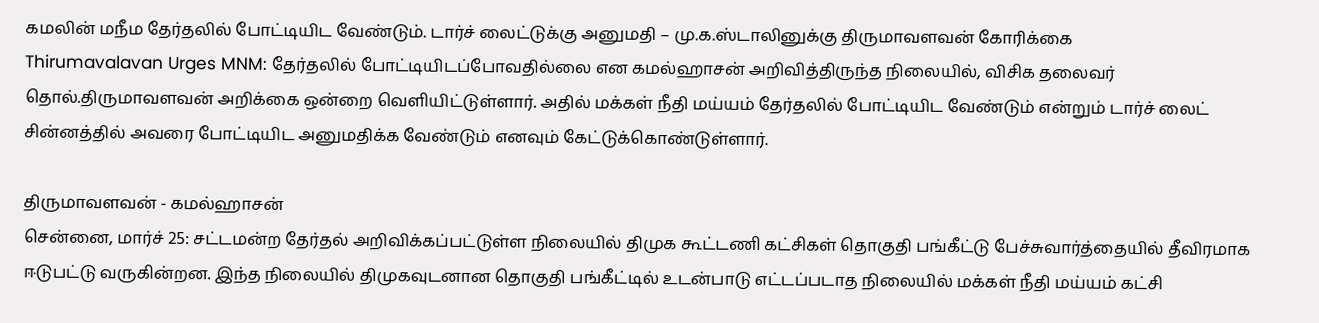கமலின் மநீம தேர்தலில் போட்டியிட வேண்டும். டார்ச் லைட்டுக்கு அனுமதி – மு.க.ஸ்டாலினுக்கு திருமாவளவன் கோரிக்கை
Thirumavalavan Urges MNM: தேர்தலில் போட்டியிடப்போவதில்லை என கமல்ஹாசன் அறிவித்திருந்த நிலையில், விசிக தலைவர் தொல்.திருமாவளவன் அறிக்கை ஒன்றை வெளியிட்டுள்ளார். அதில் மக்கள் நீதி மய்யம் தேர்தலில் போட்டியிட வேண்டும் என்றும் டார்ச் லைட் சின்னத்தில் அவரை போட்டியிட அனுமதிக்க வேண்டும் எனவும் கேட்டுக்கொண்டுள்ளார்.

திருமாவளவன் - கமல்ஹாசன்
சென்னை, மார்ச் 25: சட்டமன்ற தேர்தல் அறிவிக்கப்பட்டுள்ள நிலையில் திமுக கூட்டணி கட்சிகள் தொகுதி பங்கீட்டு பேச்சுவார்த்தையில் தீவிரமாக ஈடுபட்டு வருகின்றன. இந்த நிலையில் திமுகவுடனான தொகுதி பங்கீட்டில் உடன்பாடு எட்டப்படாத நிலையில் மக்கள் நீதி மய்யம் கட்சி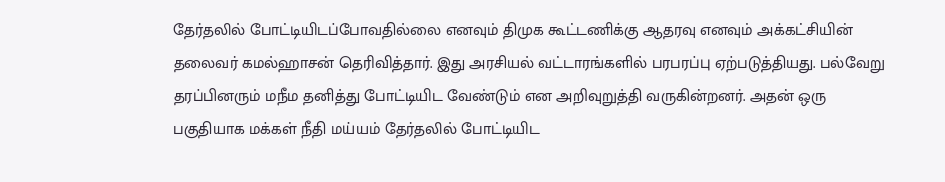தேர்தலில் போட்டியிடப்போவதில்லை எனவும் திமுக கூட்டணிக்கு ஆதரவு எனவும் அக்கட்சியின் தலைவர் கமல்ஹாசன் தெரிவித்தார். இது அரசியல் வட்டாரங்களில் பரபரப்பு ஏற்படுத்தியது. பல்வேறு தரப்பினரும் மநீம தனித்து போட்டியிட வேண்டும் என அறிவுறுத்தி வருகின்றனர். அதன் ஒரு பகுதியாக மக்கள் நீதி மய்யம் தேர்தலில் போட்டியிட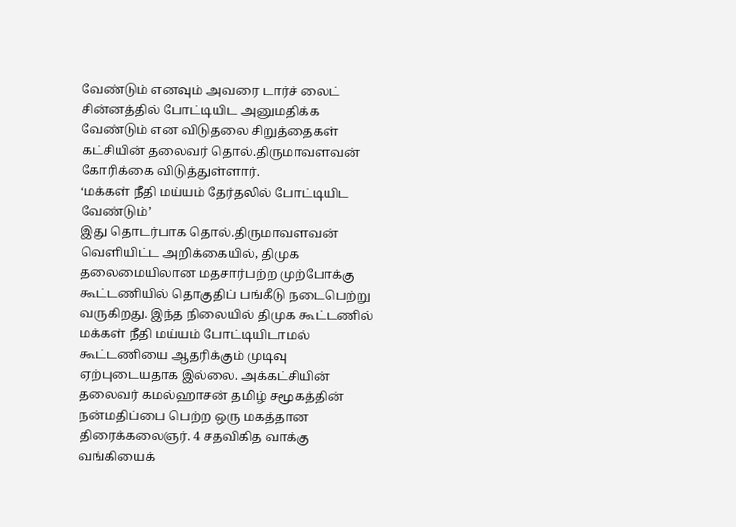வேண்டும் எனவும் அவரை டார்ச் லைட் சின்னத்தில் போட்டியிட அனுமதிக்க வேண்டும் என விடுதலை சிறுத்தைகள் கட்சியின் தலைவர் தொல்.திருமாவளவன் கோரிக்கை விடுத்துள்ளார்.
‘மக்கள் நீதி மய்யம் தேர்தலில் போட்டியிட வேண்டும்’
இது தொடர்பாக தொல்.திருமாவளவன் வெளியிட்ட அறிக்கையில், திமுக தலைமையிலான மதசார்பற்ற முற்போக்கு கூட்டணியில் தொகுதிப் பங்கீடு நடைபெற்று வருகிறது. இந்த நிலையில் திமுக கூட்டணில் மக்கள் நீதி மய்யம் போட்டியிடாமல் கூட்டணியை ஆதரிக்கும் முடிவு ஏற்புடையதாக இல்லை. அக்கட்சியின் தலைவர் கமல்ஹாசன் தமிழ் சமூகத்தின் நன்மதிப்பை பெற்ற ஒரு மகத்தான திரைக்கலைஞர். 4 சதவிகித வாக்கு வங்கியைக்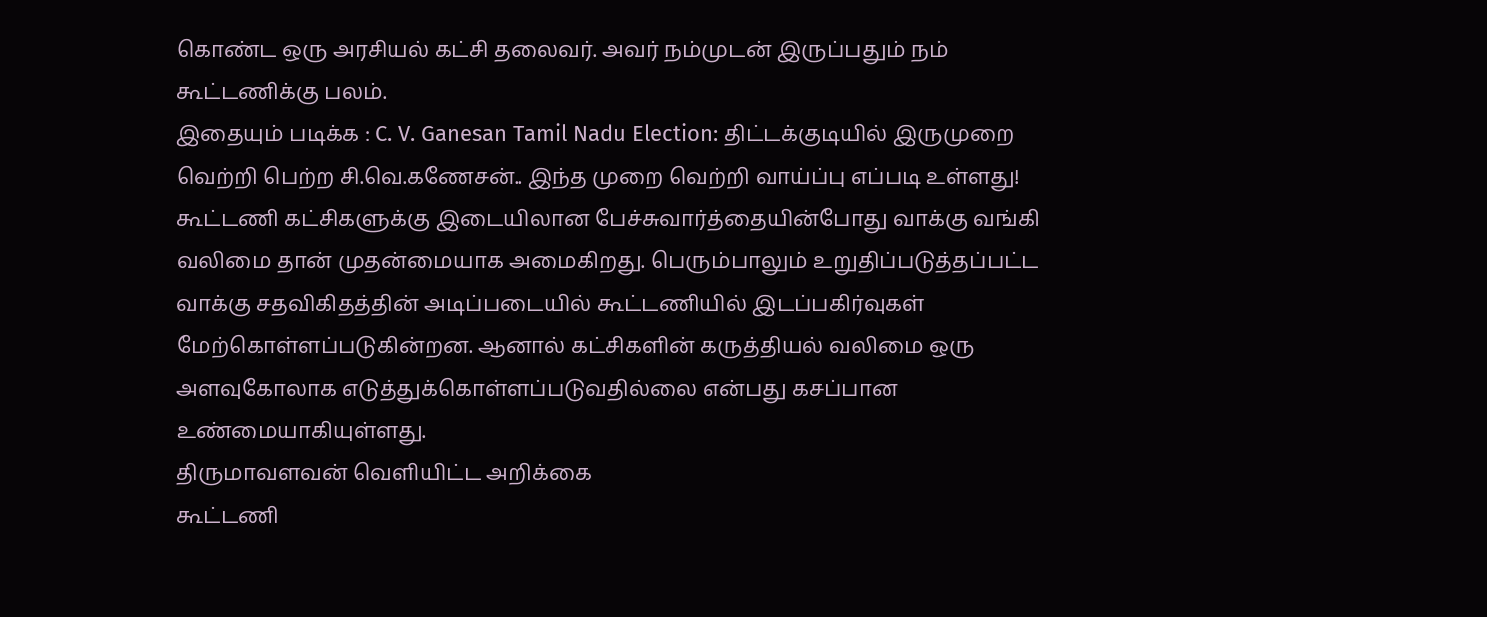கொண்ட ஒரு அரசியல் கட்சி தலைவர். அவர் நம்முடன் இருப்பதும் நம் கூட்டணிக்கு பலம்.
இதையும் படிக்க : C. V. Ganesan Tamil Nadu Election: திட்டக்குடியில் இருமுறை வெற்றி பெற்ற சி.வெ.கணேசன்.. இந்த முறை வெற்றி வாய்ப்பு எப்படி உள்ளது!
கூட்டணி கட்சிகளுக்கு இடையிலான பேச்சுவார்த்தையின்போது வாக்கு வங்கி வலிமை தான் முதன்மையாக அமைகிறது. பெரும்பாலும் உறுதிப்படுத்தப்பட்ட வாக்கு சதவிகிதத்தின் அடிப்படையில் கூட்டணியில் இடப்பகிர்வுகள் மேற்கொள்ளப்படுகின்றன. ஆனால் கட்சிகளின் கருத்தியல் வலிமை ஒரு அளவுகோலாக எடுத்துக்கொள்ளப்படுவதில்லை என்பது கசப்பான உண்மையாகியுள்ளது.
திருமாவளவன் வெளியிட்ட அறிக்கை
கூட்டணி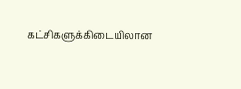கட்சிகளுக்கிடையிலான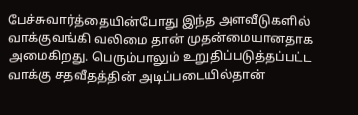பேச்சுவார்த்தையின்போது இந்த அளவீடுகளில் வாக்குவங்கி வலிமை தான் முதன்மையானதாக அமைகிறது. பெரும்பாலும் உறுதிப்படுத்தப்பட்ட வாக்கு சதவீதத்தின் அடிப்படையில்தான்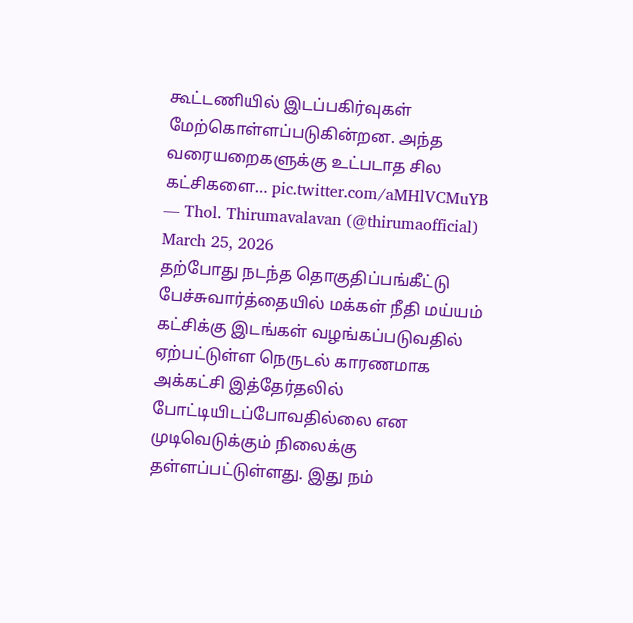கூட்டணியில் இடப்பகிர்வுகள் மேற்கொள்ளப்படுகின்றன. அந்த வரையறைகளுக்கு உட்படாத சில கட்சிகளை… pic.twitter.com/aMHlVCMuYB
— Thol. Thirumavalavan (@thirumaofficial) March 25, 2026
தற்போது நடந்த தொகுதிப்பங்கீட்டு பேச்சுவார்த்தையில் மக்கள் நீதி மய்யம் கட்சிக்கு இடங்கள் வழங்கப்படுவதில் ஏற்பட்டுள்ள நெருடல் காரணமாக அக்கட்சி இத்தேர்தலில் போட்டியிடப்போவதில்லை என முடிவெடுக்கும் நிலைக்கு தள்ளப்பட்டுள்ளது. இது நம்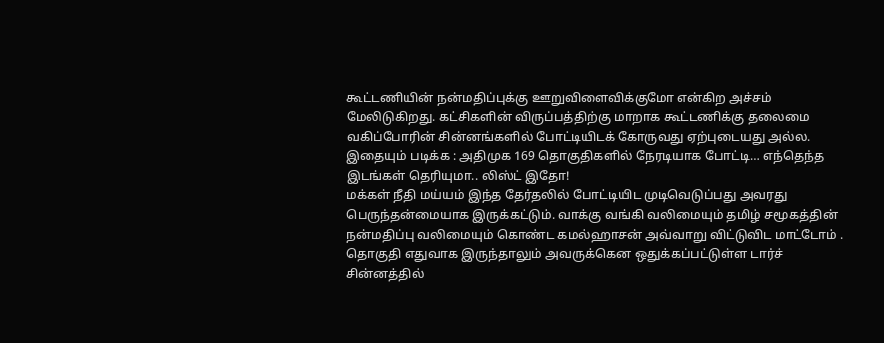கூட்டணியின் நன்மதிப்புக்கு ஊறுவிளைவிக்குமோ என்கிற அச்சம் மேலிடுகிறது. கட்சிகளின் விருப்பத்திற்கு மாறாக கூட்டணிக்கு தலைமை வகிப்போரின் சின்னங்களில் போட்டியிடக் கோருவது ஏற்புடையது அல்ல.
இதையும் படிக்க : அதிமுக 169 தொகுதிகளில் நேரடியாக போட்டி… எந்தெந்த இடங்கள் தெரியுமா.. லிஸ்ட் இதோ!
மக்கள் நீதி மய்யம் இந்த தேர்தலில் போட்டியிட முடிவெடுப்பது அவரது பெருந்தன்மையாக இருக்கட்டும். வாக்கு வங்கி வலிமையும் தமிழ் சமூகத்தின் நன்மதிப்பு வலிமையும் கொண்ட கமல்ஹாசன் அவ்வாறு விட்டுவிட மாட்டோம் . தொகுதி எதுவாக இருந்தாலும் அவருக்கென ஒதுக்கப்பட்டுள்ள டார்ச் சின்னத்தில்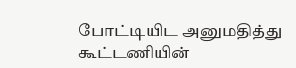போட்டியிட அனுமதித்து கூட்டணியின்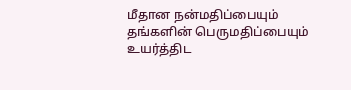மீதான நன்மதிப்பையும் தங்களின் பெருமதிப்பையும் உயர்த்திட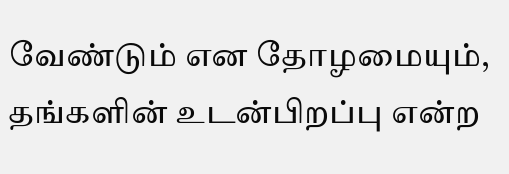வேண்டும் என தோழமையும், தங்களின் உடன்பிறப்பு என்ற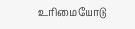உரிமையோடு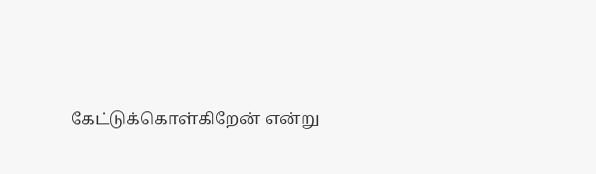கேட்டுக்கொள்கிறேன் என்று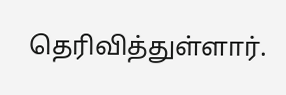தெரிவித்துள்ளார்.